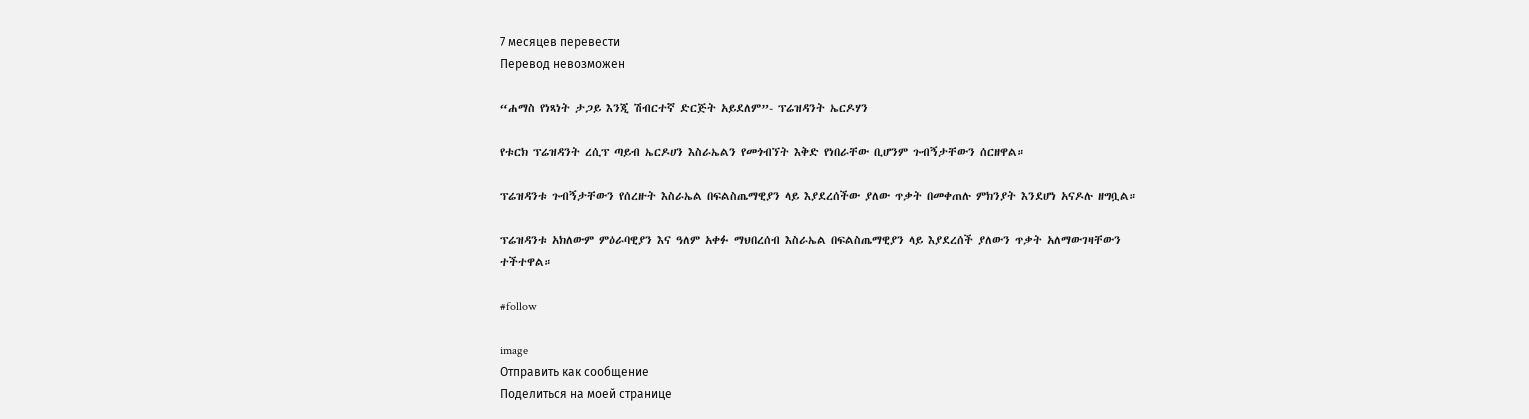7 месяцев перевести
Перевод невозможен

“ሐማስ የነጻነት ታጋይ እንጂ ሽብርተኛ ድርጅት አይደለም”- ፕሬዝዳንት ኤርዶሃን

የቱርክ ፕሬዝዳንት ረሲፕ ጣይብ ኤርዶሀን እስራኤልን የመጎብኘት እቅድ የነበራቸው ቢሆንም ጉብኝታቸውን ሰርዘዋል።

ፕሬዝዳንቱ ጉብኝታቸውን የሰረዙት እስራኤል በፍልስጤማዊያን ላይ እያደረሰችው ያለው ጥቃት በመቀጠሉ ምክንያት እንደሆነ አናዶሉ ዘግቧል።

ፕሬዝዳንቱ አክለውም ምዕራባዊያን እና ዓለም አቀፉ ማህበረሰብ እስራኤል በፍልስጤማዊያን ላይ እያደረሰች ያለውን ጥቃት አለማውገዛቸውን ተችተዋል።

#follow

image
Отправить как сообщение
Поделиться на моей странице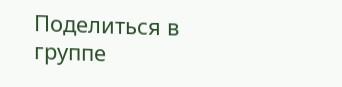Поделиться в группе